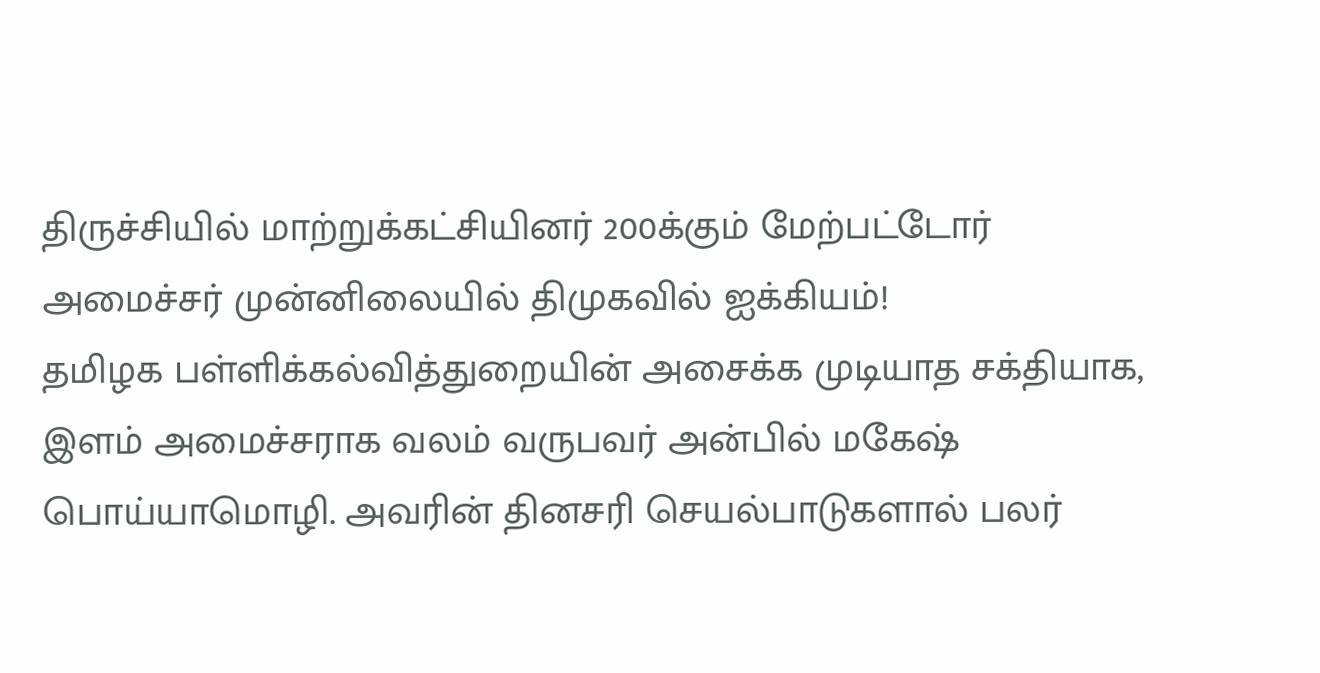திருச்சியில் மாற்றுக்கட்சியினர் 200க்கும் மேற்பட்டோர் அமைச்சர் முன்னிலையில் திமுகவில் ஐக்கியம்!
தமிழக பள்ளிக்கல்வித்துறையின் அசைக்க முடியாத சக்தியாக, இளம் அமைச்சராக வலம் வருபவர் அன்பில் மகேஷ் பொய்யாமொழி. அவரின் தினசரி செயல்பாடுகளால் பலர்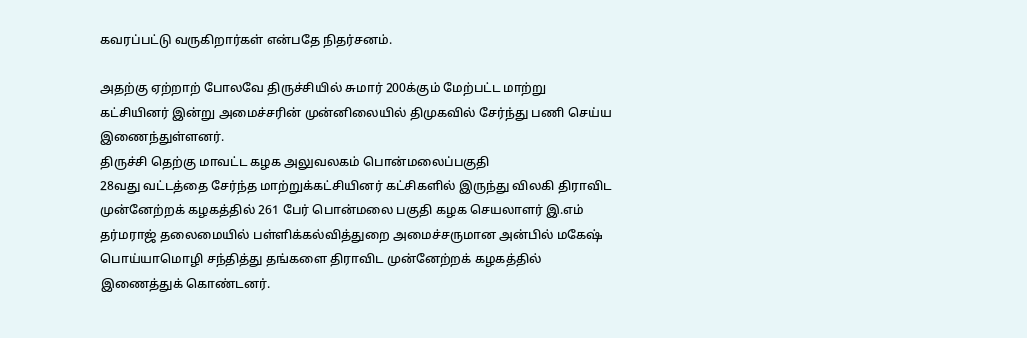கவரப்பட்டு வருகிறார்கள் என்பதே நிதர்சனம்.

அதற்கு ஏற்றாற் போலவே திருச்சியில் சுமார் 200க்கும் மேற்பட்ட மாற்று கட்சியினர் இன்று அமைச்சரின் முன்னிலையில் திமுகவில் சேர்ந்து பணி செய்ய இணைந்துள்ளனர்.
திருச்சி தெற்கு மாவட்ட கழக அலுவலகம் பொன்மலைப்பகுதி
28வது வட்டத்தை சேர்ந்த மாற்றுக்கட்சியினர் கட்சிகளில் இருந்து விலகி திராவிட முன்னேற்றக் கழகத்தில் 261 பேர் பொன்மலை பகுதி கழக செயலாளர் இ.எம் தர்மராஜ் தலைமையில் பள்ளிக்கல்வித்துறை அமைச்சருமான அன்பில் மகேஷ் பொய்யாமொழி சந்தித்து தங்களை திராவிட முன்னேற்றக் கழகத்தில் இணைத்துக் கொண்டனர்.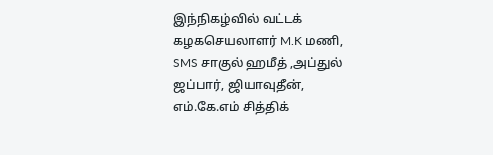இந்நிகழ்வில் வட்டக் கழகசெயலாளர் M.K மணி, SMS சாகுல் ஹமீத் ,அப்துல் ஜப்பார், ஜியாவுதீன், எம்.கே.எம் சித்திக்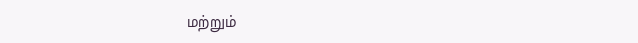மற்றும்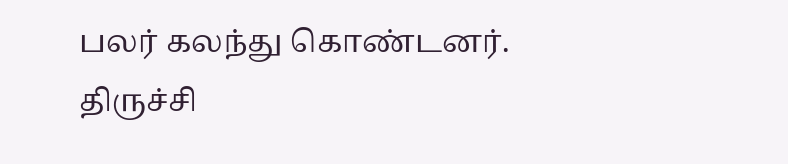பலர் கலந்து கொண்டனர்.
திருச்சி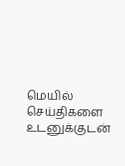மெயில் செய்திகளை உடனுக்குடன்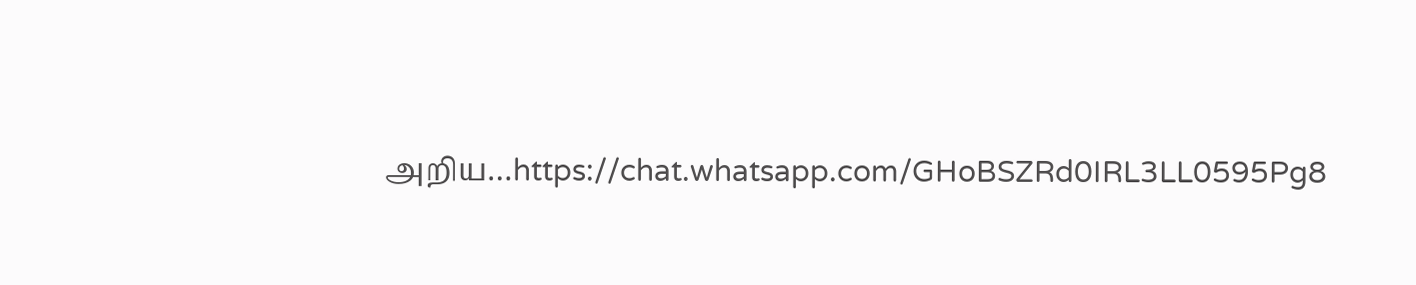அறிய…https://chat.whatsapp.com/GHoBSZRd0IRL3LL0595Pg8